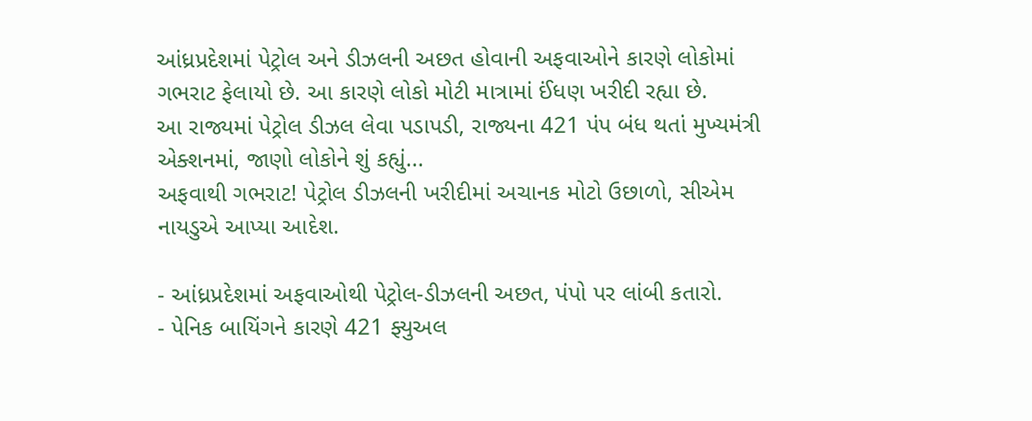આંધ્રપ્રદેશમાં પેટ્રોલ અને ડીઝલની અછત હોવાની અફવાઓને કારણે લોકોમાં ગભરાટ ફેલાયો છે. આ કારણે લોકો મોટી માત્રામાં ઈંધણ ખરીદી રહ્યા છે.
આ રાજ્યમાં પેટ્રોલ ડીઝલ લેવા પડાપડી, રાજ્યના 421 પંપ બંધ થતાં મુખ્યમંત્રી એક્શનમાં, જાણો લોકોને શું કહ્યું...
અફવાથી ગભરાટ! પેટ્રોલ ડીઝલની ખરીદીમાં અચાનક મોટો ઉછાળો, સીએમ નાયડુએ આપ્યા આદેશ.

- આંધ્રપ્રદેશમાં અફવાઓથી પેટ્રોલ-ડીઝલની અછત, પંપો પર લાંબી કતારો.
- પેનિક બાયિંગને કારણે 421 ફ્યુઅલ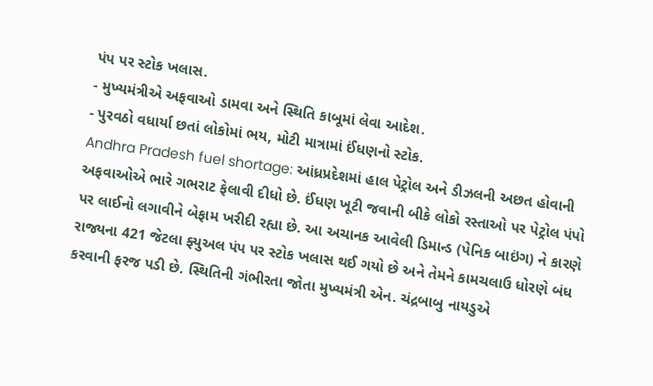પંપ પર સ્ટોક ખલાસ.
- મુખ્યમંત્રીએ અફવાઓ ડામવા અને સ્થિતિ કાબૂમાં લેવા આદેશ.
- પુરવઠો વધાર્યા છતાં લોકોમાં ભય, મોટી માત્રામાં ઈંધણનો સ્ટોક.
Andhra Pradesh fuel shortage: આંધ્રપ્રદેશમાં હાલ પેટ્રોલ અને ડીઝલની અછત હોવાની અફવાઓએ ભારે ગભરાટ ફેલાવી દીધો છે. ઈંધણ ખૂટી જવાની બીકે લોકો રસ્તાઓ પર પેટ્રોલ પંપો પર લાઈનો લગાવીને બેફામ ખરીદી રહ્યા છે. આ અચાનક આવેલી ડિમાન્ડ (પેનિક બાઇંગ) ને કારણે રાજ્યના 421 જેટલા ફ્યુઅલ પંપ પર સ્ટોક ખલાસ થઈ ગયો છે અને તેમને કામચલાઉ ધોરણે બંધ કરવાની ફરજ પડી છે. સ્થિતિની ગંભીરતા જોતા મુખ્યમંત્રી એન. ચંદ્રબાબુ નાયડુએ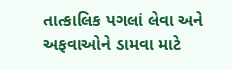તાત્કાલિક પગલાં લેવા અને અફવાઓને ડામવા માટે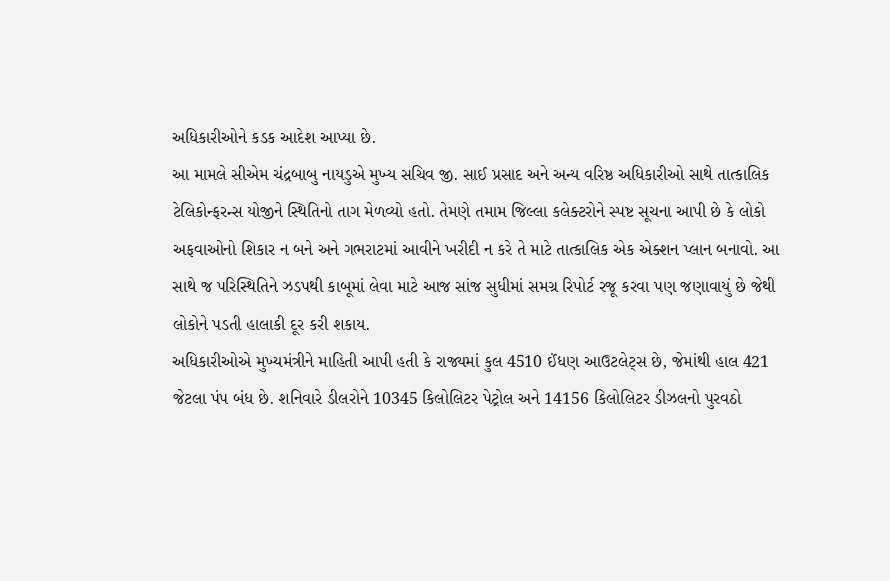અધિકારીઓને કડક આદેશ આપ્યા છે.
આ મામલે સીએમ ચંદ્રબાબુ નાયડુએ મુખ્ય સચિવ જી. સાઈ પ્રસાદ અને અન્ય વરિષ્ઠ અધિકારીઓ સાથે તાત્કાલિક ટેલિકોન્ફરન્સ યોજીને સ્થિતિનો તાગ મેળવ્યો હતો. તેમણે તમામ જિલ્લા કલેક્ટરોને સ્પષ્ટ સૂચના આપી છે કે લોકો અફવાઓનો શિકાર ન બને અને ગભરાટમાં આવીને ખરીદી ન કરે તે માટે તાત્કાલિક એક એક્શન પ્લાન બનાવો. આ સાથે જ પરિસ્થિતિને ઝડપથી કાબૂમાં લેવા માટે આજ સાંજ સુધીમાં સમગ્ર રિપોર્ટ રજૂ કરવા પણ જણાવાયું છે જેથી લોકોને પડતી હાલાકી દૂર કરી શકાય.
અધિકારીઓએ મુખ્યમંત્રીને માહિતી આપી હતી કે રાજ્યમાં કુલ 4510 ઈંધણ આઉટલેટ્સ છે, જેમાંથી હાલ 421 જેટલા પંપ બંધ છે. શનિવારે ડીલરોને 10345 કિલોલિટર પેટ્રોલ અને 14156 કિલોલિટર ડીઝલનો પુરવઠો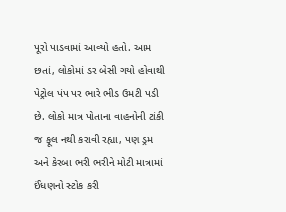પૂરો પાડવામાં આવ્યો હતો. આમ છતાં, લોકોમાં ડર બેસી ગયો હોવાથી પેટ્રોલ પંપ પર ભારે ભીડ ઉમટી પડી છે. લોકો માત્ર પોતાના વાહનોની ટાંકી જ ફૂલ નથી કરાવી રહ્યા, પણ ડ્રમ અને કેરબા ભરી ભરીને મોટી માત્રામાં ઈંધણનો સ્ટોક કરી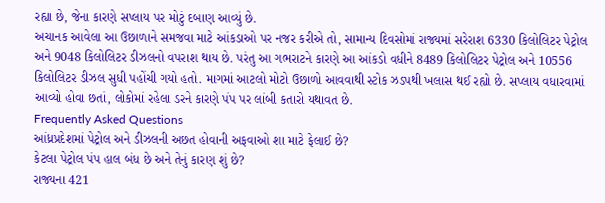રહ્યા છે, જેના કારણે સપ્લાય પર મોટું દબાણ આવ્યું છે.
અચાનક આવેલા આ ઉછાળાને સમજવા માટે આંકડાઓ પર નજર કરીએ તો, સામાન્ય દિવસોમાં રાજ્યમાં સરેરાશ 6330 કિલોલિટર પેટ્રોલ અને 9048 કિલોલિટર ડીઝલનો વપરાશ થાય છે. પરંતુ આ ગભરાટને કારણે આ આંકડો વધીને 8489 કિલોલિટર પેટ્રોલ અને 10556 કિલોલિટર ડીઝલ સુધી પહોંચી ગયો હતો. માગમાં આટલો મોટો ઉછાળો આવવાથી સ્ટોક ઝડપથી ખલાસ થઈ રહ્યો છે. સપ્લાય વધારવામાં આવ્યો હોવા છતાં, લોકોમાં રહેલા ડરને કારણે પંપ પર લાંબી કતારો યથાવત છે.
Frequently Asked Questions
આંધ્રપ્રદેશમાં પેટ્રોલ અને ડીઝલની અછત હોવાની અફવાઓ શા માટે ફેલાઈ છે?
કેટલા પેટ્રોલ પંપ હાલ બંધ છે અને તેનું કારણ શું છે?
રાજ્યના 421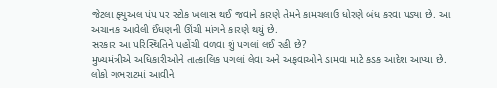જેટલા ફ્યુઅલ પંપ પર સ્ટોક ખલાસ થઈ જવાને કારણે તેમને કામચલાઉ ધોરણે બંધ કરવા પડ્યા છે. આ અચાનક આવેલી ઈંધણની ઊંચી માંગને કારણે થયું છે.
સરકાર આ પરિસ્થિતિને પહોંચી વળવા શું પગલાં લઈ રહી છે?
મુખ્યમંત્રીએ અધિકારીઓને તાત્કાલિક પગલાં લેવા અને અફવાઓને ડામવા માટે કડક આદેશ આપ્યા છે. લોકો ગભરાટમાં આવીને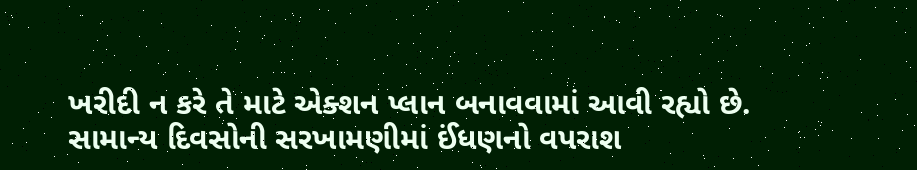ખરીદી ન કરે તે માટે એક્શન પ્લાન બનાવવામાં આવી રહ્યો છે.
સામાન્ય દિવસોની સરખામણીમાં ઈંધણનો વપરાશ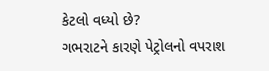કેટલો વધ્યો છે?
ગભરાટને કારણે પેટ્રોલનો વપરાશ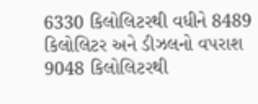6330 કિલોલિટરથી વધીને 8489 કિલોલિટર અને ડીઝલનો વપરાશ 9048 કિલોલિટરથી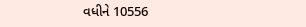વધીને 10556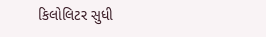કિલોલિટર સુધી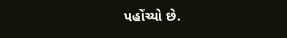પહોંચ્યો છે.